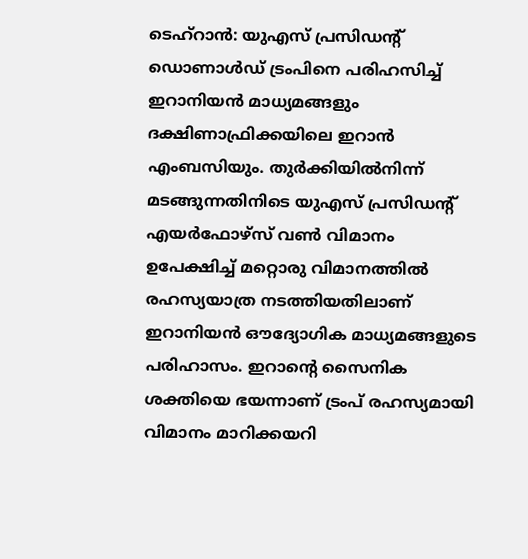ടെഹ്റാൻ: യുഎസ് പ്രസിഡന്റ് ഡൊണാൾഡ് ട്രംപിനെ പരിഹസിച്ച് ഇറാനിയൻ മാധ്യമങ്ങളും ദക്ഷിണാഫ്രിക്കയിലെ ഇറാൻ എംബസിയും. തുർക്കിയിൽനിന്ന് മടങ്ങുന്നതിനിടെ യുഎസ് പ്രസിഡന്റ് എയർഫോഴ്സ് വൺ വിമാനം ഉപേക്ഷിച്ച് മറ്റൊരു വിമാനത്തിൽ രഹസ്യയാത്ര നടത്തിയതിലാണ് ഇറാനിയൻ ഔദ്യോഗിക മാധ്യമങ്ങളുടെ പരിഹാസം. ഇറാന്റെ സൈനിക ശക്തിയെ ഭയന്നാണ് ട്രംപ് രഹസ്യമായി വിമാനം മാറിക്കയറി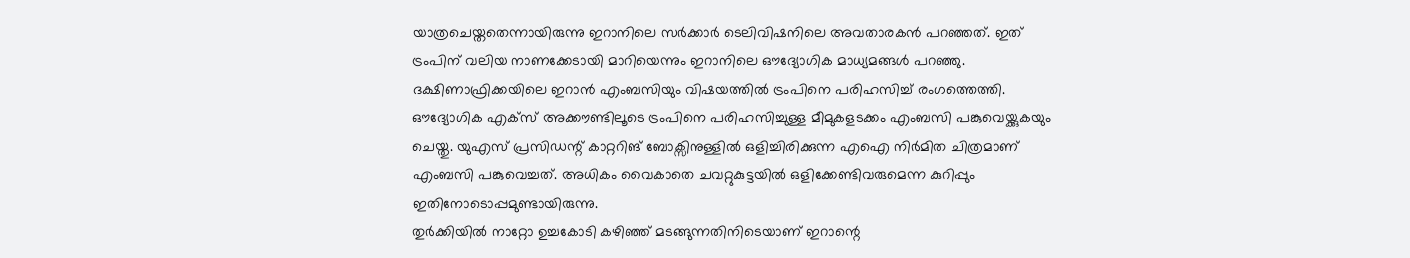യാത്രചെയ്തതെന്നായിരുന്നു ഇറാനിലെ സർക്കാർ ടെലിവിഷനിലെ അവതാരകൻ പറഞ്ഞത്. ഇത് ട്രംപിന് വലിയ നാണക്കേടായി മാറിയെന്നും ഇറാനിലെ ഔദ്യോഗിക മാധ്യമങ്ങൾ പറഞ്ഞു.
ദക്ഷിണാഫ്രിക്കയിലെ ഇറാൻ എംബസിയും വിഷയത്തിൽ ട്രംപിനെ പരിഹസിച്ച് രംഗത്തെത്തി. ഔദ്യോഗിക എക്സ് അക്കൗണ്ടിലൂടെ ട്രംപിനെ പരിഹസിച്ചുള്ള മീമുകളടക്കം എംബസി പങ്കുവെയ്ക്കുകയും ചെയ്തു. യുഎസ് പ്രസിഡന്റ് കാറ്ററിങ് ബോക്സിനുള്ളിൽ ഒളിച്ചിരിക്കുന്ന എഐ നിർമിത ചിത്രമാണ് എംബസി പങ്കുവെച്ചത്. അധികം വൈകാതെ ചവറ്റുകുട്ടയിൽ ഒളിക്കേണ്ടിവരുമെന്ന കുറിപ്പും ഇതിനോടൊപ്പമുണ്ടായിരുന്നു.
തുർക്കിയിൽ നാറ്റോ ഉച്ചകോടി കഴിഞ്ഞ് മടങ്ങുന്നതിനിടെയാണ് ഇറാന്റെ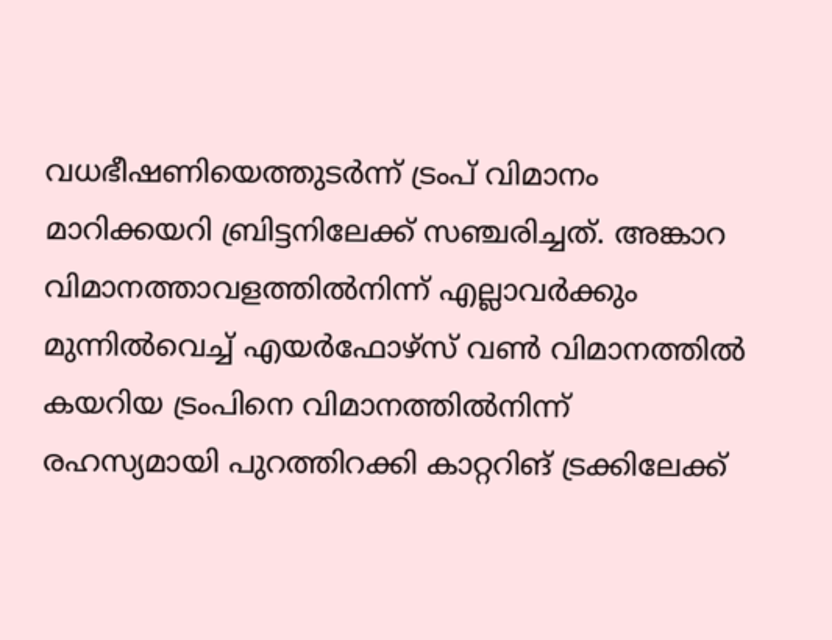വധഭീഷണിയെത്തുടർന്ന് ട്രംപ് വിമാനം മാറിക്കയറി ബ്രിട്ടനിലേക്ക് സഞ്ചരിച്ചത്. അങ്കാറ വിമാനത്താവളത്തിൽനിന്ന് എല്ലാവർക്കും മുന്നിൽവെച്ച് എയർഫോഴ്സ് വൺ വിമാനത്തിൽ കയറിയ ട്രംപിനെ വിമാനത്തിൽനിന്ന് രഹസ്യമായി പുറത്തിറക്കി കാറ്ററിങ് ട്രക്കിലേക്ക്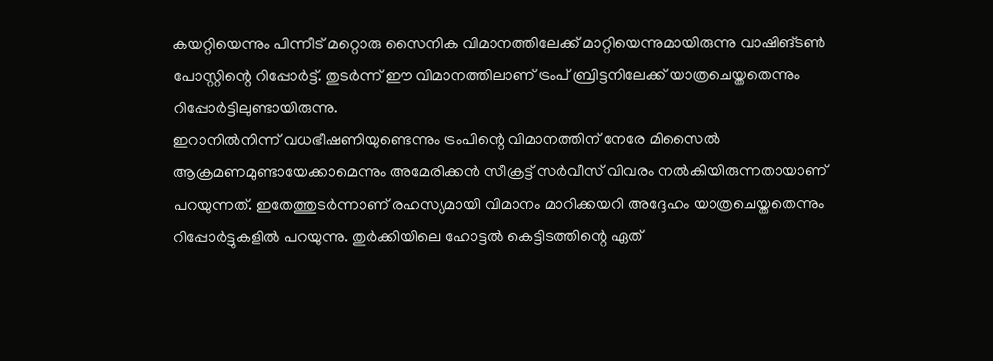കയറ്റിയെന്നും പിന്നീട് മറ്റൊരു സൈനിക വിമാനത്തിലേക്ക് മാറ്റിയെന്നുമായിരുന്നു വാഷിങ്ടൺ പോസ്റ്റിന്റെ റിപ്പോർട്ട്. തുടർന്ന് ഈ വിമാനത്തിലാണ് ട്രംപ് ബ്രിട്ടനിലേക്ക് യാത്രചെയ്തതെന്നും റിപ്പോർട്ടിലുണ്ടായിരുന്നു.
ഇറാനിൽനിന്ന് വധഭീഷണിയുണ്ടെന്നും ട്രംപിന്റെ വിമാനത്തിന് നേരേ മിസൈൽ ആക്രമണമുണ്ടായേക്കാമെന്നും അമേരിക്കൻ സീക്രട്ട് സർവീസ് വിവരം നൽകിയിരുന്നതായാണ് പറയുന്നത്. ഇതേത്തുടർന്നാണ് രഹസ്യമായി വിമാനം മാറിക്കയറി അദ്ദേഹം യാത്രചെയ്തതെന്നും റിപ്പോർട്ടുകളിൽ പറയുന്നു. തുർക്കിയിലെ ഹോട്ടൽ കെട്ടിടത്തിന്റെ ഏത്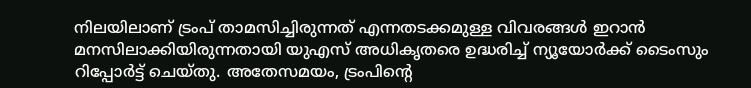നിലയിലാണ് ട്രംപ് താമസിച്ചിരുന്നത് എന്നതടക്കമുള്ള വിവരങ്ങൾ ഇറാൻ മനസിലാക്കിയിരുന്നതായി യുഎസ് അധികൃതരെ ഉദ്ധരിച്ച് ന്യൂയോർക്ക് ടൈംസും റിപ്പോർട്ട് ചെയ്തു. അതേസമയം, ട്രംപിന്റെ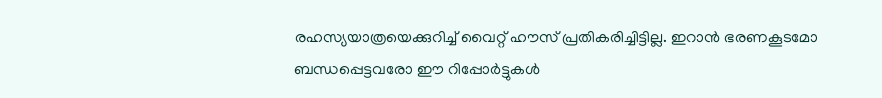രഹസ്യയാത്രയെക്കുറിച്ച് വൈറ്റ് ഹൗസ് പ്രതികരിച്ചിട്ടില്ല. ഇറാൻ ഭരണകൂടമോ ബന്ധപ്പെട്ടവരോ ഈ റിപ്പോർട്ടുകൾ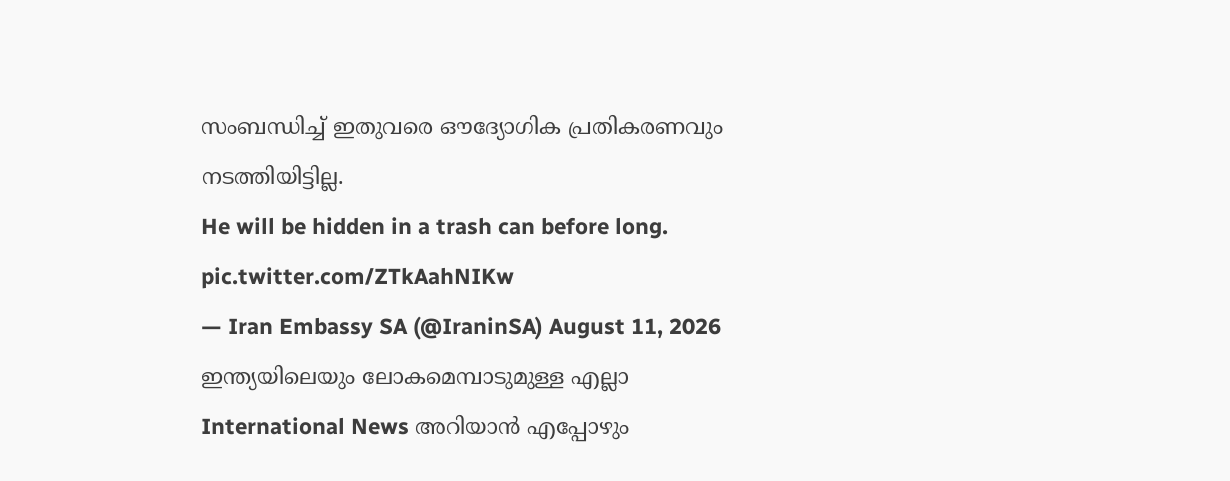സംബന്ധിച്ച് ഇതുവരെ ഔദ്യോഗിക പ്രതികരണവും നടത്തിയിട്ടില്ല.
He will be hidden in a trash can before long. pic.twitter.com/ZTkAahNIKw
— Iran Embassy SA (@IraninSA) August 11, 2026
ഇന്ത്യയിലെയും ലോകമെമ്പാടുമുള്ള എല്ലാ International News അറിയാൻ എപ്പോഴും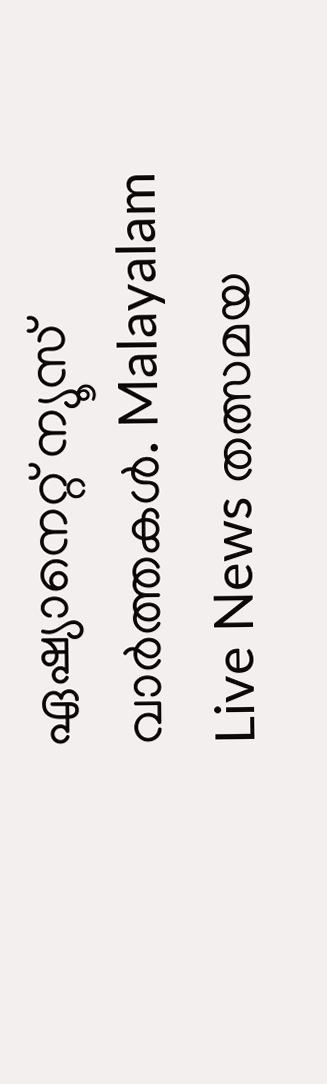ഏഷ്യാനെറ്റ് ന്യൂസ് വാർത്തകൾ. Malayalam Live News തത്സമയ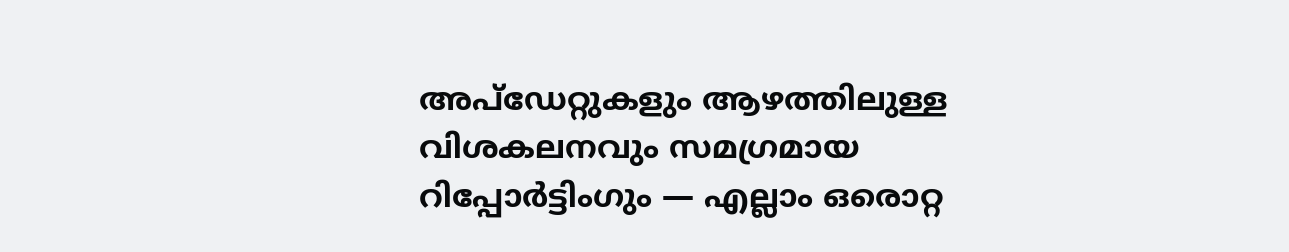അപ്ഡേറ്റുകളും ആഴത്തിലുള്ള വിശകലനവും സമഗ്രമായ റിപ്പോർട്ടിംഗും — എല്ലാം ഒരൊറ്റ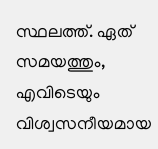സ്ഥലത്ത്. ഏത് സമയത്തും, എവിടെയും വിശ്വസനീയമായ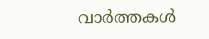വാർത്തകൾ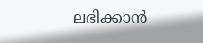ലഭിക്കാൻ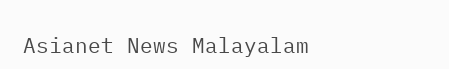Asianet News Malayalam